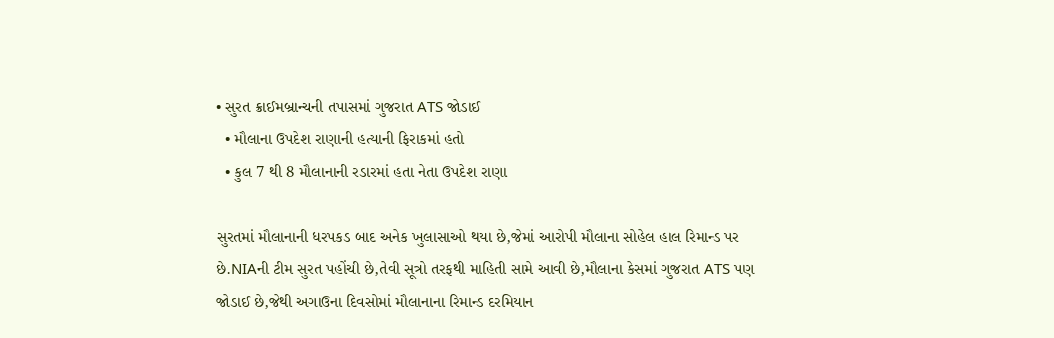• સુરત ક્રાઈમબ્રાન્ચની તપાસમાં ગુજરાત ATS જોડાઈ
  • મૌલાના ઉપદેશ રાણાની હત્યાની ફિરાકમાં હતો
  • કુલ 7 થી 8 મૌલાનાની રડારમાં હતા નેતા ઉપદેશ રાણા

સુરતમાં મૌલાનાની ધરપકડ બાદ અનેક ખુલાસાઓ થયા છે,જેમાં આરોપી મૌલાના સોહેલ હાલ રિમાન્ડ પર છે.NIAની ટીમ સુરત પહોંચી છે,તેવી સૂત્રો તરફથી માહિતી સામે આવી છે,મૌલાના કેસમાં ગુજરાત ATS પણ જોડાઈ છે,જેથી અગાઉના દિવસોમાં મૌલાનાના રિમાન્ડ દરમિયાન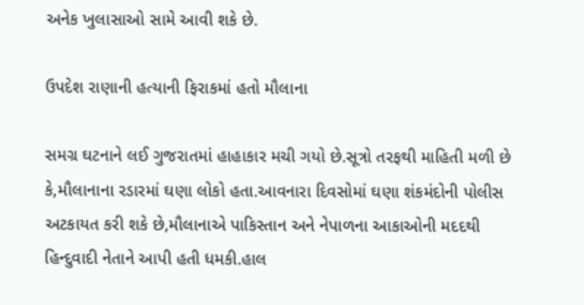અનેક ખુલાસાઓ સામે આવી શકે છે.

ઉપદેશ રાણાની હત્યાની ફિરાકમાં હતો મૌલાના

સમગ્ર ઘટનાને લઈ ગુજરાતમાં હાહાકાર મચી ગયો છે.સૂત્રો તરફથી માહિતી મળી છે કે,મૌલાનાના રડારમાં ઘણા લોકો હતા.આવનારા દિવસોમાં ઘણા શંકમંદોની પોલીસ અટકાયત કરી શકે છે,મૌલાનાએ પાકિસ્તાન અને નેપાળના આકાઓની મદદથી હિન્દુવાદી નેતાને આપી હતી ધમકી.હાલ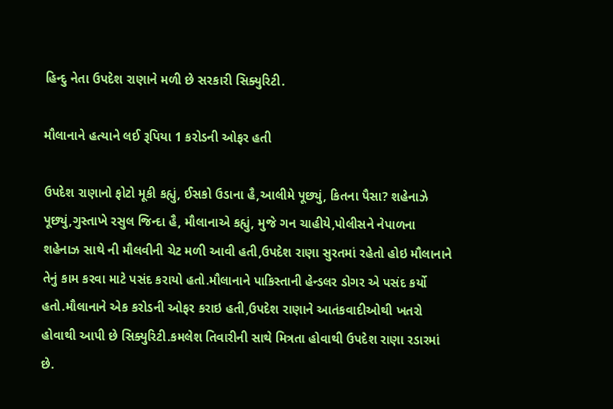હિન્દુ નેતા ઉપદેશ રાણાને મળી છે સરકારી સિક્યુરિટી.

મૌલાનાને હત્યાને લઈ રૂપિયા 1 કરોડની ઓફર હતી

ઉપદેશ રાણાનો ફોટો મૂકી કહ્યું, ઈસકો ઉડાના હૈ,આલીમે પૂછ્યું, કિતના પૈસા? શહેનાઝે પૂછ્યું,ગુસ્તાખે રસુલ જિન્દા હૈ, મૌલાનાએ કહ્યું, મુજે ગન ચાહીયે,પોલીસને નેપાળના શહેનાઝ સાથે ની મૌલવીની ચેટ મળી આવી હતી,ઉપદેશ રાણા સુરતમાં રહેતો હોઇ મૌલાનાને તેનું કામ કરવા માટે પસંદ કરાયો હતો.મૌલાનાને પાકિસ્તાની હેન્ડલર ડોગર એ પસંદ કર્યો હતો.મૌલાનાને એક કરોડની ઓફર કરાઇ હતી,ઉપદેશ રાણાને આતંકવાદીઓથી ખતરો હોવાથી આપી છે સિક્યુરિટી.કમલેશ તિવારીની સાથે મિત્રતા હોવાથી ઉપદેશ રાણા રડારમાં છે.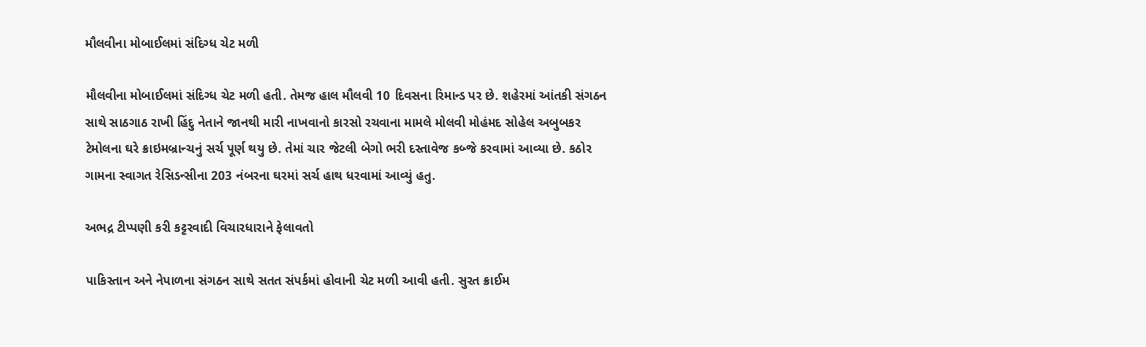મૌલવીના મોબાઈલમાં સંદિગ્ધ ચેટ મળી

મૌલવીના મોબાઈલમાં સંદિગ્ધ ચેટ મળી હતી. તેમજ હાલ મૌલવી 10 દિવસના રિમાન્ડ પર છે. શહેરમાં આંતકી સંગઠન સાથે સાઠગાઠ રાખી હિંદુ નેતાને જાનથી મારી નાખવાનો કારસો રચવાના મામલે મોલવી મોહંમદ સોહેલ અબુબકર ટેમોલના ઘરે ક્રાઇમબ્રાન્ચનું સર્ચ પૂર્ણ થયુ છે. તેમાં ચાર જેટલી બેગો ભરી દસ્તાવેજ કબ્જે કરવામાં આવ્યા છે. કઠોર ગામના સ્વાગત રેસિડન્સીના 203 નંબરના ઘરમાં સર્ચ હાથ ધરવામાં આવ્યું હતુ.

અભદ્ર ટીપ્પણી કરી કટ્ટરવાદી વિચારધારાને ફેલાવતો

પાકિસ્તાન અને નેપાળના સંગઠન સાથે સતત સંપર્કમાં હોવાની ચેટ મળી આવી હતી. સુરત ક્રાઈમ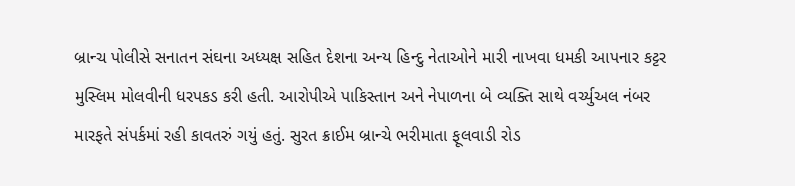બ્રાન્ચ પોલીસે સનાતન સંઘના અધ્યક્ષ સહિત દેશના અન્ય હિન્દુ નેતાઓને મારી નાખવા ધમકી આપનાર કટ્ટર મુસ્લિમ મોલવીની ધરપકડ કરી હતી. આરોપીએ પાકિસ્તાન અને નેપાળના બે વ્યક્તિ સાથે વર્ચ્યુઅલ નંબર મારફતે સંપર્કમાં રહી કાવતરું ગયું હતું. સુરત ક્રાઈમ બ્રાન્ચે ભરીમાતા ફૂલવાડી રોડ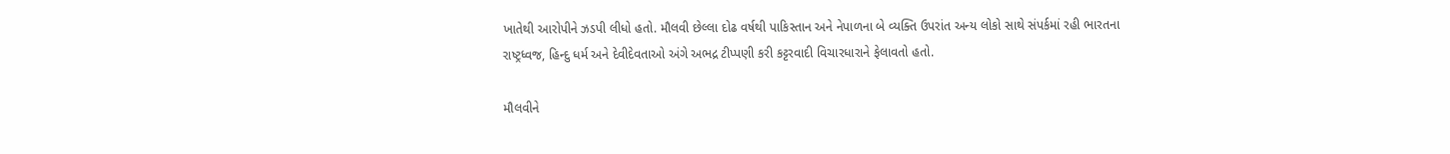ખાતેથી આરોપીને ઝડપી લીધો હતો. મૌલવી છેલ્લા દોઢ વર્ષથી પાકિસ્તાન અને નેપાળના બે વ્યક્તિ ઉપરાંત અન્ય લોકો સાથે સંપર્કમાં રહી ભારતના રાષ્ટ્રધ્વજ, હિન્દુ ધર્મ અને દેવીદેવતાઓ અંગે અભદ્ર ટીપ્પણી કરી કટ્ટરવાદી વિચારધારાને ફેલાવતો હતો.

મૌલવીને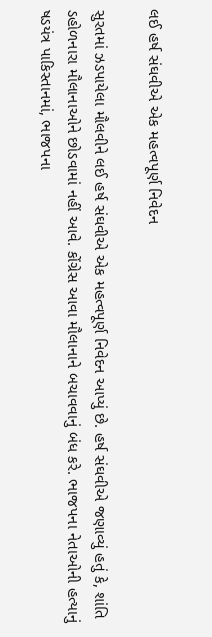લઈ હર્ષ સંઘવીએ એક મહત્વપૂર્ણ નિવેદન

સુરતમાં ઝડપાયેલા મૌલવીને લઈ હર્ષ સંઘવીએ એક મહત્વપૂર્ણ નિવેદન આપ્યું છે. હર્ષ સંઘવીએ જણાવ્યું હતું કે, શાંતિ ડહોળનારા મૌલાનાઓને છોડવામાં નહીં આવે. કોંગ્રેસ આવા મૌલાનાને બચાવવાનું બંધ કરે. ભાજપના નેતાઓની હત્યાનું ષડયંત્ર પાકિસ્તાનમાં, ભાજપના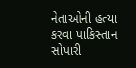નેતાઓની હત્યા કરવા પાકિસ્તાન સોપારી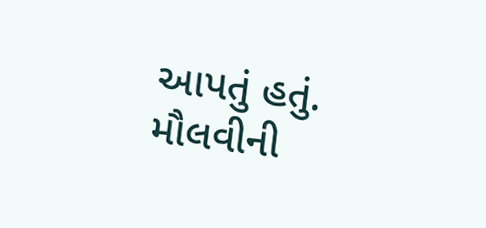આપતું હતું. મૌલવીની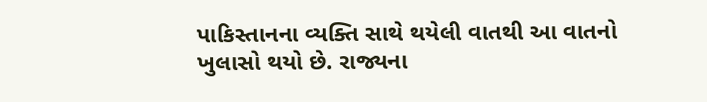પાકિસ્તાનના વ્યક્તિ સાથે થયેલી વાતથી આ વાતનો ખુલાસો થયો છે. રાજ્યના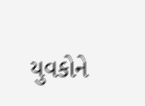યુવકોને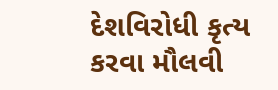દેશવિરોધી કૃત્ય કરવા મૌલવી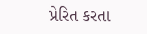પ્રેરિત કરતા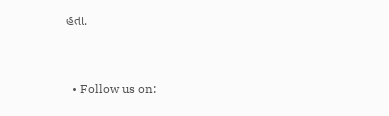હતા.


  • Follow us on: